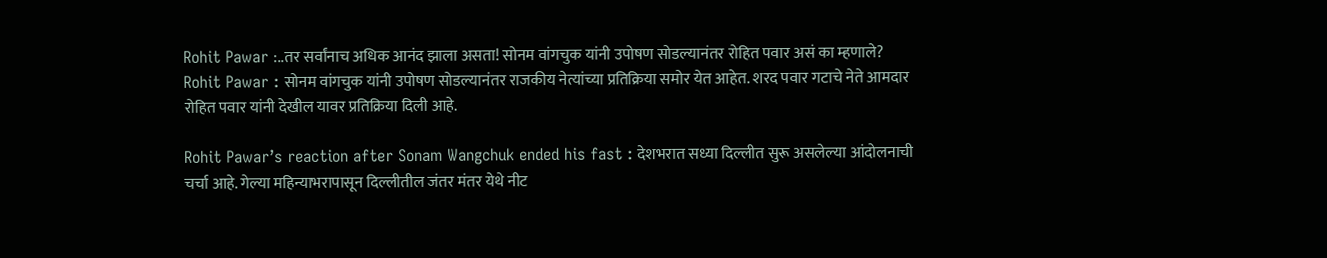Rohit Pawar :..तर सर्वांनाच अधिक आनंद झाला असता! सोनम वांगचुक यांनी उपोषण सोडल्यानंतर रोहित पवार असं का म्हणाले?
Rohit Pawar : सोनम वांगचुक यांनी उपोषण सोडल्यानंतर राजकीय नेत्यांच्या प्रतिक्रिया समोर येत आहेत. शरद पवार गटाचे नेते आमदार रोहित पवार यांनी देखील यावर प्रतिक्रिया दिली आहे.

Rohit Pawar’s reaction after Sonam Wangchuk ended his fast : देशभरात सध्या दिल्लीत सुरू असलेल्या आंदोलनाची चर्चा आहे. गेल्या महिन्याभरापासून दिल्लीतील जंतर मंतर येथे नीट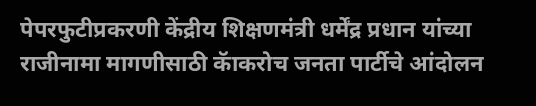पेपरफुटीप्रकरणी केंद्रीय शिक्षणमंत्री धर्मेंद्र प्रधान यांच्या राजीनामा मागणीसाठी कॅाकरोच जनता पार्टीचे आंदोलन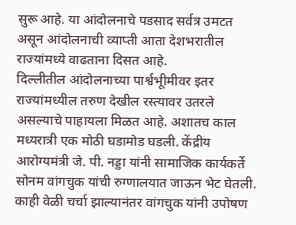सुरू आहे. या आंदोलनाचे पडसाद सर्वत्र उमटत असून आंदोलनाची व्याप्ती आता देशभरातील राज्यांमध्ये वाढताना दिसत आहे.
दिल्लीतील आंदोलनाच्या पार्श्वभूीमीवर इतर राज्यांमध्यील तरुण देखील रस्त्यावर उतरले असल्याचे पाहायला मिळत आहे. अशातच काल मध्यरात्री एक मोठी घडामोड घडली. केंद्रीय आरोग्यमंत्री जे. पी. नड्डा यांनी सामाजिक कार्यकर्ते सोनम वांगचुक यांची रुग्णालयात जाऊन भेट घेतली. काही वेळी चर्चा झाल्यानंतर वांगचुक यांनी उपोषण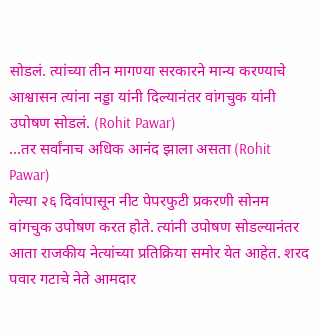सोडलं. त्यांच्या तीन मागण्या सरकारने मान्य करण्याचे आश्वासन त्यांना नड्डा यांनी दिल्यानंतर वांगचुक यांनी उपोषण सोडलं. (Rohit Pawar)
…तर सर्वांनाच अधिक आनंद झाला असता (Rohit Pawar)
गेल्या २६ दिवांपासून नीट पेपरफुटी प्रकरणी सोनम वांगचुक उपोषण करत होते. त्यांनी उपोषण सोडल्यानंतर आता राजकीय नेत्यांच्या प्रतिक्रिया समोर येत आहेत. शरद पवार गटाचे नेते आमदार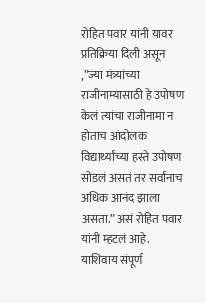रोहित पवार यांनी यावर प्रतिक्रिया दिली असून ,”ज्या मंत्र्यांच्या राजीनाम्यासाठी हे उपोषण केलं त्यांचा राजीनामा न होताच आंदोलक विद्यार्थ्यांच्या हस्ते उपोषण सोडलं असतं तर सर्वांनाच अधिक आनंद झाला असता.” असं रोहित पवार यांनी म्हटलं आहे. याशिवाय संपूर्ण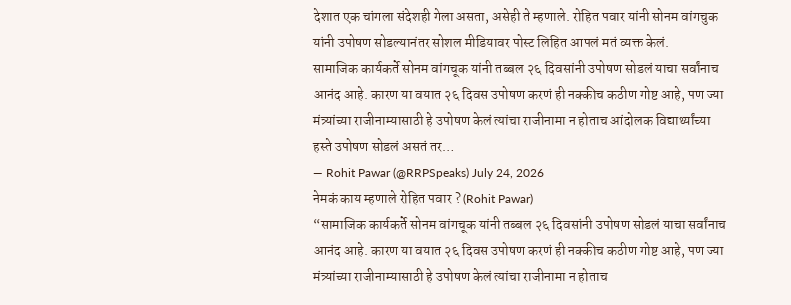देशात एक चांगला संदेशही गेला असता, असेही ते म्हणाले. रोहित पवार यांनी सोनम वांगचुक यांनी उपोषण सोडल्यानंतर सोशल मीडियावर पोस्ट लिहित आपलं मतं व्यक्त केलं.
सामाजिक कार्यकर्ते सोनम वांगचूक यांनी तब्बल २६ दिवसांनी उपोषण सोडलं याचा सर्वांनाच आनंद आहे. कारण या वयात २६ दिवस उपोषण करणं ही नक्कीच कठीण गोष्ट आहे, पण ज्या मंत्र्यांच्या राजीनाम्यासाठी हे उपोषण केलं त्यांचा राजीनामा न होताच आंदोलक विद्यार्थ्यांच्या हस्ते उपोषण सोडलं असतं तर…
— Rohit Pawar (@RRPSpeaks) July 24, 2026
नेमकं काय म्हणाले रोहित पवार ? (Rohit Pawar)
“सामाजिक कार्यकर्ते सोनम वांगचूक यांनी तब्बल २६ दिवसांनी उपोषण सोडलं याचा सर्वांनाच आनंद आहे. कारण या वयात २६ दिवस उपोषण करणं ही नक्कीच कठीण गोष्ट आहे, पण ज्या मंत्र्यांच्या राजीनाम्यासाठी हे उपोषण केलं त्यांचा राजीनामा न होताच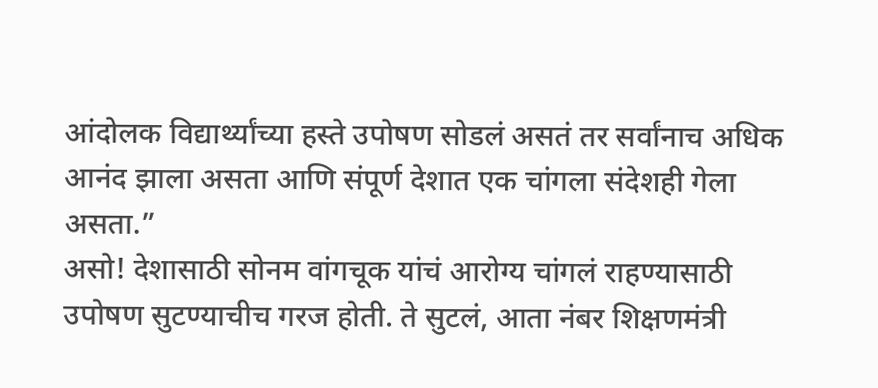आंदोलक विद्यार्थ्यांच्या हस्ते उपोषण सोडलं असतं तर सर्वांनाच अधिक आनंद झाला असता आणि संपूर्ण देशात एक चांगला संदेशही गेला असता.”
असो! देशासाठी सोनम वांगचूक यांचं आरोग्य चांगलं राहण्यासाठी उपोषण सुटण्याचीच गरज होती. ते सुटलं, आता नंबर शिक्षणमंत्री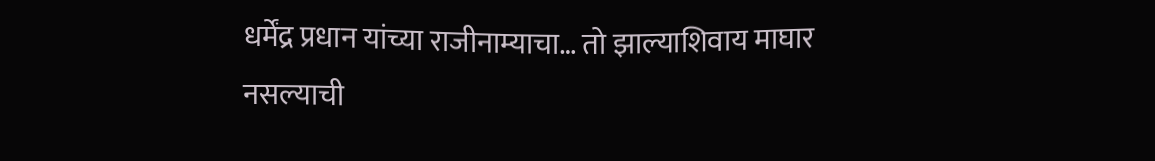धर्मेंद्र प्रधान यांच्या राजीनाम्याचा… तो झाल्याशिवाय माघार नसल्याची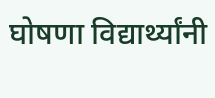घोषणा विद्यार्थ्यांनी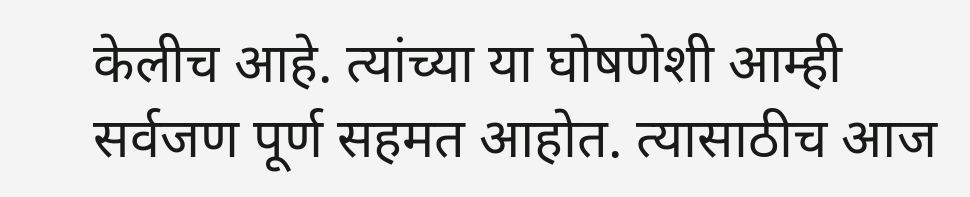केलीच आहे. त्यांच्या या घोषणेशी आम्ही सर्वजण पूर्ण सहमत आहोत. त्यासाठीच आज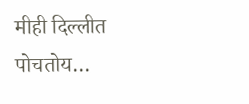मीही दिल्लीत पोचतोय…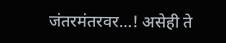जंतरमंतरवर…! असेही ते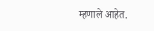म्हणाले आहेत.